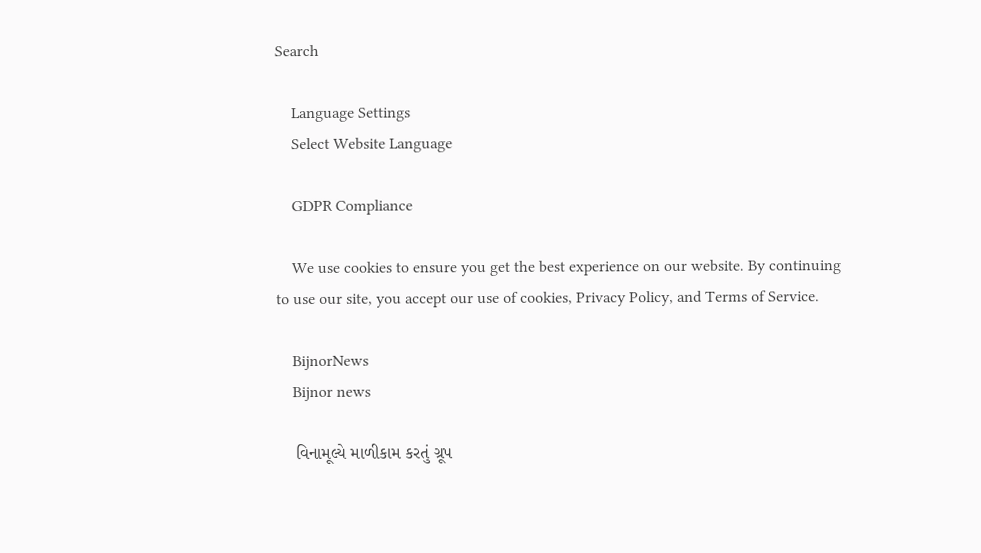Search

    Language Settings
    Select Website Language

    GDPR Compliance

    We use cookies to ensure you get the best experience on our website. By continuing to use our site, you accept our use of cookies, Privacy Policy, and Terms of Service.

    BijnorNews
    Bijnor news

    વિનામૂલ્યે માળીકામ કરતું ગ્રૂપ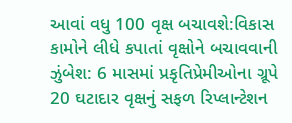આવાં વધુ 100 વૃક્ષ બચાવશે:વિકાસ કામોને લીધે કપાતાં વૃક્ષોને બચાવવાની ઝુંબેશ: 6 માસમાં પ્રકૃતિપ્રેમીઓના ગ્રૂપે 20 ઘટાદાર વૃક્ષનું સફળ રિપ્લાન્ટેશન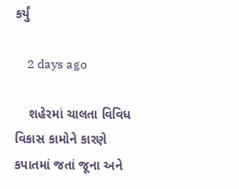કર્યું

    2 days ago

    શહેરમાં ચાલતા વિવિધ વિકાસ કામોને કારણે કપાતમાં જતાં જૂના અને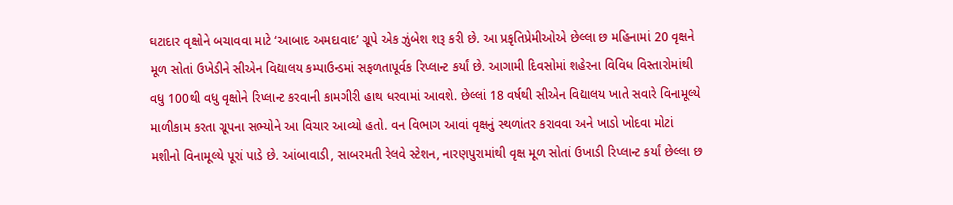ઘટાદાર વૃક્ષોને બચાવવા માટે ‘આબાદ અમદાવાદ’ ગ્રૂપે એક ઝુંબેશ શરૂ કરી છે. આ પ્રકૃતિપ્રેમીઓએ છેલ્લા છ મહિનામાં 20 વૃક્ષને મૂળ સોતાં ઉખેડીને સીએન વિદ્યાલય કમ્પાઉન્ડમાં સફળતાપૂર્વક રિપ્લાન્ટ કર્યાં છે. આગામી દિવસોમાં શહેરના વિવિધ વિસ્તારોમાંથી વધુ 100થી વધુ વૃક્ષોને રિપ્લાન્ટ કરવાની કામગીરી હાથ ધરવામાં આવશે. છેલ્લાં 18 વર્ષથી સીએન વિદ્યાલય ખાતે સવારે વિનામૂલ્યે માળીકામ કરતા ગ્રૂપના સભ્યોને આ વિચાર આવ્યો હતો. વન વિભાગ આવાં વૃક્ષનું સ્થળાંતર કરાવવા અને ખાડો ખોદવા મોટાં મશીનો વિનામૂલ્યે પૂરાં પાડે છે. આંબાવાડી, સાબરમતી રેલવે સ્ટેશન, નારણપુરામાંથી વૃક્ષ મૂળ સોતાં ઉખાડી રિપ્લાન્ટ કર્યાં છેલ્લા છ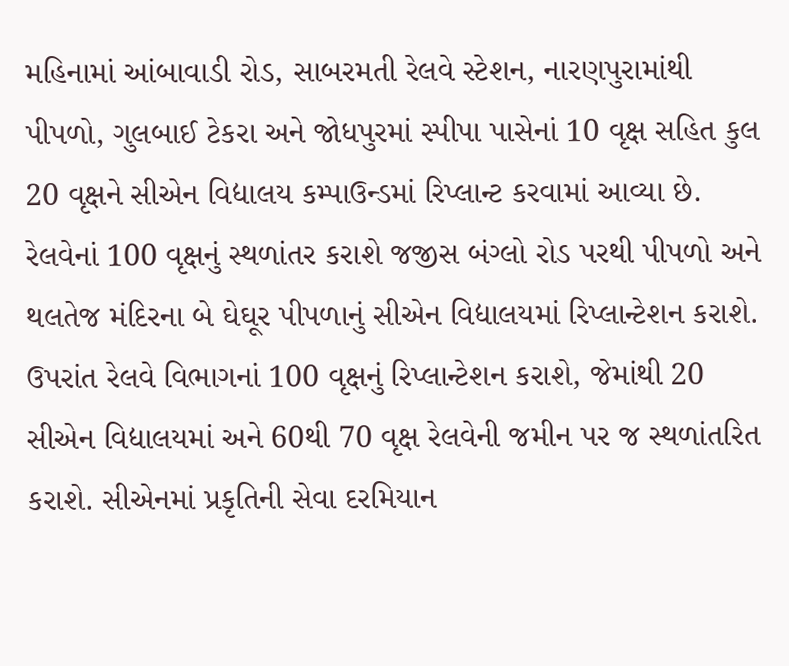મહિનામાં આંબાવાડી રોડ, સાબરમતી રેલવે સ્ટેશન, નારણપુરામાંથી પીપળો, ગુલબાઈ ટેકરા અને જોધપુરમાં સ્પીપા પાસેનાં 10 વૃક્ષ સહિત કુલ 20 વૃક્ષને સીએન વિદ્યાલય કમ્પાઉન્ડમાં રિપ્લાન્ટ કરવામાં આવ્યા છે. રેલવેનાં 100 વૃક્ષનું સ્થળાંતર કરાશે જજીસ બંગ્લો રોડ પરથી પીપળો અને થલતેજ મંદિરના બે ઘેઘૂર પીપળાનું સીએન વિદ્યાલયમાં રિપ્લાન્ટેશન કરાશે. ઉપરાંત રેલવે વિભાગનાં 100 વૃક્ષનું રિપ્લાન્ટેશન કરાશે, જેમાંથી 20 સીએન વિદ્યાલયમાં અને 60થી 70 વૃક્ષ રેલવેની જમીન પર જ સ્થળાંતરિત કરાશે. સીએનમાં પ્રકૃતિની સેવા દરમિયાન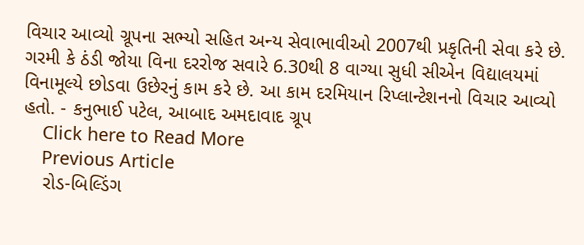વિચાર આવ્યો ગ્રૂપના સભ્યો સહિત અન્ય સેવાભાવીઓ 2007થી પ્રકૃતિની સેવા કરે છે. ગરમી કે ઠંડી જોયા વિના દરરોજ સવારે 6.30થી 8 વાગ્યા સુધી સીએન વિદ્યાલયમાં વિનામૂલ્યે છોડવા ઉછેરનું કામ કરે છે. આ કામ દરમિયાન રિપ્લાન્ટેશનનો વિચાર આવ્યો હતો. - કનુભાઈ પટેલ, આબાદ અમદાવાદ ગ્રૂપ
    Click here to Read More
    Previous Article
    રોડ-બિલ્ડિંગ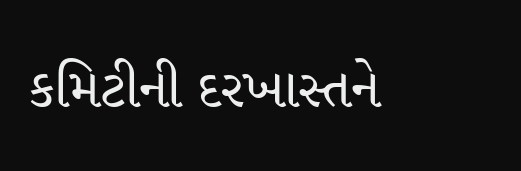કમિટીની દરખાસ્તને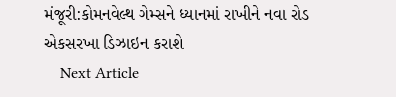મંજૂરી:કોમનવેલ્થ ગેમ્સને ધ્યાનમાં રાખીને નવા રોડ એકસરખા ડિઝાઇન કરાશે
    Next Article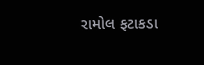રામોલ ફટાકડા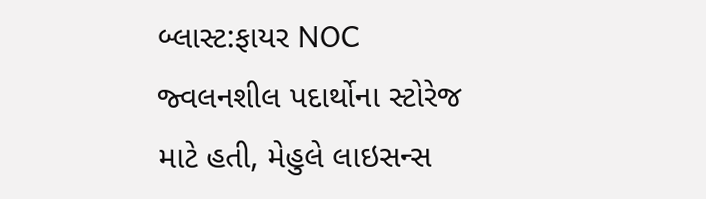બ્લાસ્ટ:ફાયર NOC જ્વલનશીલ પદાર્થોના સ્ટોરેજ માટે હતી, મેહુલે લાઇસન્સ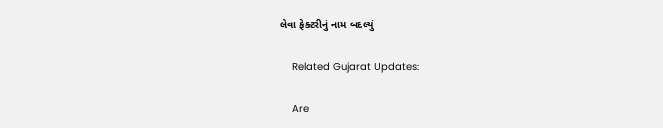લેવા ફેક્ટરીનું નામ બદલ્યું

    Related Gujarat Updates:

    Are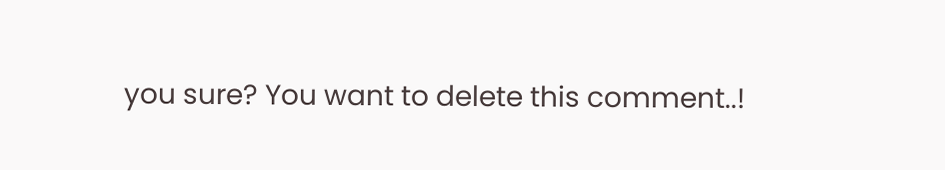you sure? You want to delete this comment..!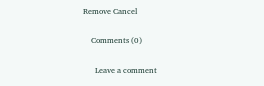Remove Cancel

    Comments (0)

      Leave a comment